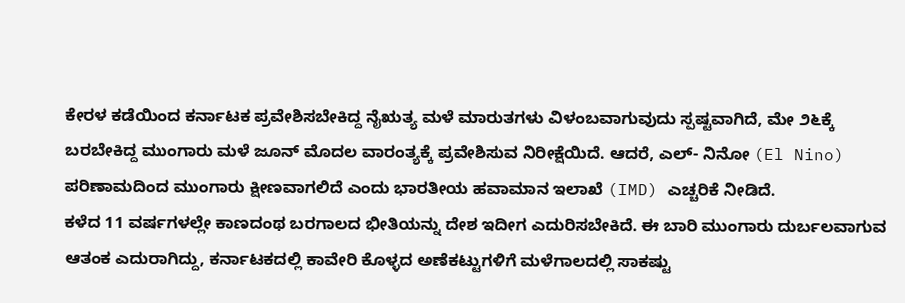ಕೇರಳ ಕಡೆಯಿಂದ ಕರ್ನಾಟಕ ಪ್ರವೇಶಿಸಬೇಕಿದ್ದ ನೈಋತ್ಯ ಮಳೆ ಮಾರುತಗಳು ವಿಳಂಬವಾಗುವುದು ಸ್ಪಷ್ಟವಾಗಿದೆ, ಮೇ ೨೬ಕ್ಕೆ ಬರಬೇಕಿದ್ದ ಮುಂಗಾರು ಮಳೆ ಜೂನ್ ಮೊದಲ ವಾರಂತ್ಯಕ್ಕೆ ಪ್ರವೇಶಿಸುವ ನಿರೀಕ್ಷೆಯಿದೆ. ಆದರೆ, ಎಲ್- ನಿನೋ (El Nino) ಪರಿಣಾಮದಿಂದ ಮುಂಗಾರು ಕ್ಷೀಣವಾಗಲಿದೆ ಎಂದು ಭಾರತೀಯ ಹವಾಮಾನ ಇಲಾಖೆ (IMD) ಎಚ್ಚರಿಕೆ ನೀಡಿದೆ.
ಕಳೆದ 11 ವರ್ಷಗಳಲ್ಲೇ ಕಾಣದಂಥ ಬರಗಾಲದ ಭೀತಿಯನ್ನು ದೇಶ ಇದೀಗ ಎದುರಿಸಬೇಕಿದೆ. ಈ ಬಾರಿ ಮುಂಗಾರು ದುರ್ಬಲವಾಗುವ ಆತಂಕ ಎದುರಾಗಿದ್ದು, ಕರ್ನಾಟಕದಲ್ಲಿ ಕಾವೇರಿ ಕೊಳ್ಳದ ಅಣೆಕಟ್ಟುಗಳಿಗೆ ಮಳೆಗಾಲದಲ್ಲಿ ಸಾಕಷ್ಟು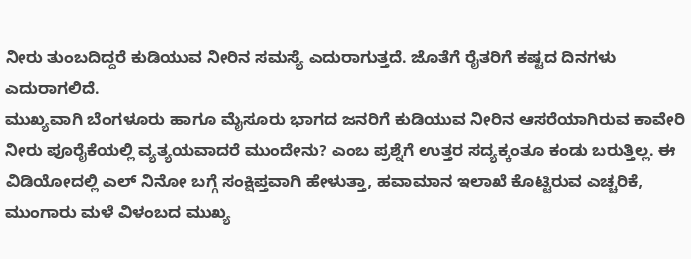ನೀರು ತುಂಬದಿದ್ದರೆ ಕುಡಿಯುವ ನೀರಿನ ಸಮಸ್ಯೆ ಎದುರಾಗುತ್ತದೆ. ಜೊತೆಗೆ ರೈತರಿಗೆ ಕಷ್ಟದ ದಿನಗಳು ಎದುರಾಗಲಿದೆ.
ಮುಖ್ಯವಾಗಿ ಬೆಂಗಳೂರು ಹಾಗೂ ಮೈಸೂರು ಭಾಗದ ಜನರಿಗೆ ಕುಡಿಯುವ ನೀರಿನ ಆಸರೆಯಾಗಿರುವ ಕಾವೇರಿ ನೀರು ಪೂರೈಕೆಯಲ್ಲಿ ವ್ಯತ್ಯಯವಾದರೆ ಮುಂದೇನು? ಎಂಬ ಪ್ರಶ್ನೆಗೆ ಉತ್ತರ ಸದ್ಯಕ್ಕಂತೂ ಕಂಡು ಬರುತ್ತಿಲ್ಲ. ಈ ವಿಡಿಯೋದಲ್ಲಿ ಎಲ್ ನಿನೋ ಬಗ್ಗೆ ಸಂಕ್ಷಿಪ್ತವಾಗಿ ಹೇಳುತ್ತಾ, ಹವಾಮಾನ ಇಲಾಖೆ ಕೊಟ್ಟಿರುವ ಎಚ್ಚರಿಕೆ, ಮುಂಗಾರು ಮಳೆ ವಿಳಂಬದ ಮುಖ್ಯ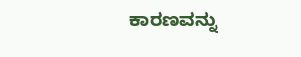ಕಾರಣವನ್ನು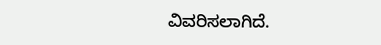ವಿವರಿಸಲಾಗಿದೆ.